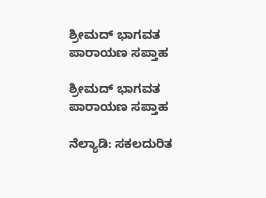ಶ್ರೀಮದ್ ಭಾಗವತ ಪಾರಾಯಣ ಸಪ್ತಾಹ

ಶ್ರೀಮದ್ ಭಾಗವತ ಪಾರಾಯಣ ಸಪ್ತಾಹ

ನೆಲ್ಯಾಡಿ: ಸಕಲದುರಿತ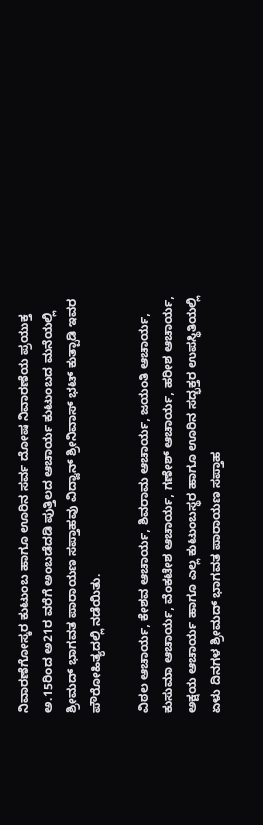ನಿವಾರಣೆಗೋಸ್ಕರ ಕುಟುಂಬ ಹಾಗೂ ಊರಿನ ಸರ್ವ ದೋಷ ನಿವಾರಣೆಯ ಪ್ರಯುಕ್ತ ಅ.15ರಿಂದ ಅ21ರ ವರೆಗೆ ಅಂಬಡೆದಡಿ ಪುತ್ತಿಲದ ಆಚಾರ್ಯ ಕುಟುಂಬದ ಮನೆಯಲ್ಲಿ ಶ್ರೀಮದ್ ಭಾಗವತ ಪಾರಾಯಣ ಸಪ್ತಾಹವು ವಿದ್ವಾನ್ ಶ್ರೀನಿವಾಸ್ ಭಟ್ ಕುತ್ಪಾಡಿ ಇವರ ಪೌರೋಹಿತ್ಯದಲ್ಲಿ ನಡೆಯಿತು.

ವಿಠಲ ಆಚಾರ್ಯ, ಕೇಶವ ಆಚಾರ್ಯ, ಶಿವರಾಮ ಆಚಾರ್ಯ, ಜಯಂತಿ ಆಚಾರ್ಯ, ಕುಸುಮಾ ಆಚಾರ್ಯ, ವೆಂಕಟೇಶ ಆಚಾರ್ಯ, ಗಣೇಶ್ ಆಚಾರ್ಯ, ಹರೀಶ ಆಚಾರ್ಯ, ಅಕ್ಷಯ ಆಚಾರ್ಯ ಹಾಗೂ ಎಲ್ಲ ಕುಟುಂಬಸ್ಥರ ಹಾಗೂ ಊರಿನ ಸದ್ಭಕ್ತರ ಉಪಸ್ಥಿತಿಯಲ್ಲಿ ಏಳು ದಿನಗಳ ಶ್ರೀಮದ್ ಭಾಗವತ ಪಾರಾಯಣ ಸಪ್ತಾಹ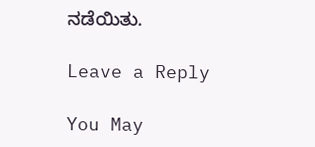ನಡೆಯಿತು.

Leave a Reply

You May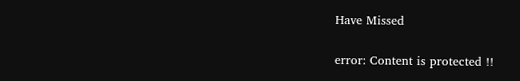Have Missed

error: Content is protected !!